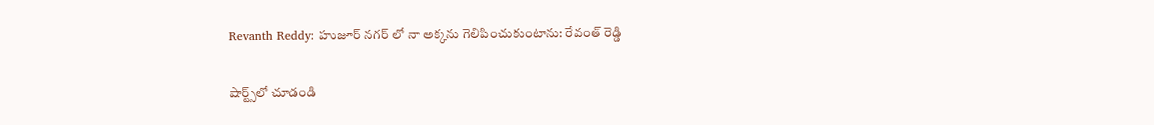Revanth Reddy: హుజూర్ నగర్ లో నా అక్కను గెలిపించుకుంటాను: రేవంత్ రెడ్డి

షార్ట్స్‌లో చూడండి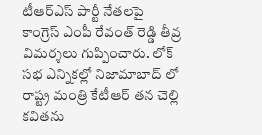టీఆర్ఎస్ పార్టీ నేతలపై కాంగ్రెస్ ఎంపీ రేవంత్ రెడ్డి తీవ్ర విమర్శలు గుప్పించారు. లోక్ సభ ఎన్నికల్లో నిజామాబాద్ లో రాష్ట్ర మంత్రి కేటీఆర్ తన చెల్లి కవితను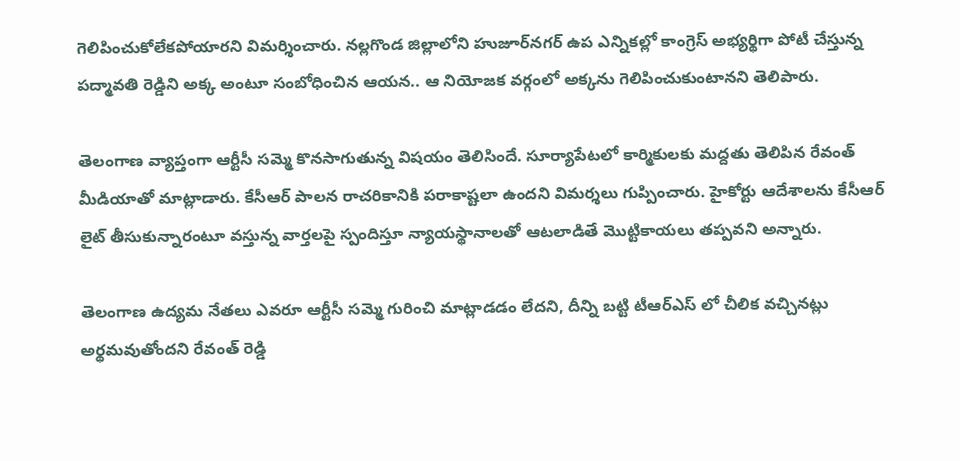గెలిపించుకోలేకపోయారని విమర్శించారు. నల్లగొండ జిల్లాలోని హుజూర్‌నగర్‌ ఉప ఎన్నికల్లో కాంగ్రెస్‌ అభ్యర్థిగా పోటీ చేస్తున్న పద్మావతి రెడ్డిని అక్క అంటూ సంబోధించిన ఆయన.. ఆ నియోజక వర్గంలో అక్కను గెలిపించుకుంటానని తెలిపారు.

తెలంగాణ వ్యాప్తంగా ఆర్టీసీ సమ్మె కొనసాగుతున్న విషయం తెలిసిందే. సూర్యాపేటలో కార్మికులకు మద్దతు తెలిపిన రేవంత్ మీడియాతో మాట్లాడారు. కేసీఆర్ పాలన రాచరికానికి పరాకాష్టలా ఉందని విమర్శలు గుప్పించారు. హైకోర్టు ఆదేశాలను కేసీఆర్ లైట్ తీసుకున్నారంటూ వస్తున్న వార్తలపై స్పందిస్తూ న్యాయస్థానాలతో ఆటలాడితే మొట్టికాయలు తప్పవని అన్నారు.

తెలంగాణ ఉద్యమ నేతలు ఎవరూ ఆర్టీసీ సమ్మె గురించి మాట్లాడడం లేదని, దీన్ని బట్టి టీఆర్ఎస్ లో చీలిక వచ్చినట్లు అర్థమవుతోందని రేవంత్ రెడ్డి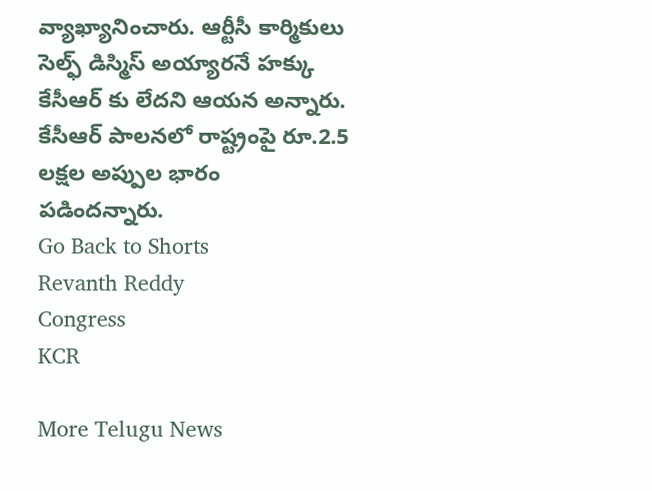వ్యాఖ్యానించారు. ఆర్టీసీ కార్మికులు సెల్ఫ్ డిస్మిస్ అయ్యారనే హక్కు కేసీఆర్ కు లేదని ఆయన అన్నారు. కేసీఆర్ పాలనలో రాష్ట్రంపై రూ.2.5 లక్షల అప్పుల భారం పడిందన్నారు.
Go Back to Shorts
Revanth Reddy
Congress
KCR

More Telugu News